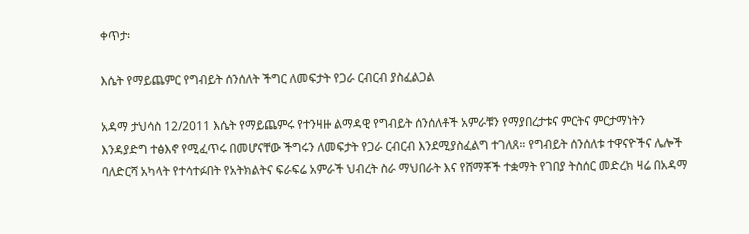ቀጥታ፡

እሴት የማይጨምር የግብይት ሰንሰለት ችግር ለመፍታት የጋራ ርብርብ ያስፈልጋል

አዳማ ታህሳስ 12/2011 እሴት የማይጨምሩ የተንዛዙ ልማዳዊ የግብይት ሰንሰለቶች አምራቹን የማያበረታቱና ምርትና ምርታማነትን እንዳያድግ ተፅእኖ የሚፈጥሩ በመሆናቸው ችግሩን ለመፍታት የጋራ ርብርብ እንደሚያስፈልግ ተገለጸ። የግብይት ሰንሰለቱ ተዋናዮችና ሌሎች  ባለድርሻ አካላት የተሳተፉበት የአትክልትና ፍራፍሬ አምራች ህብረት ስራ ማህበራት እና የሸማቾች ተቋማት የገበያ ትስሰር መድረክ ዛሬ በአዳማ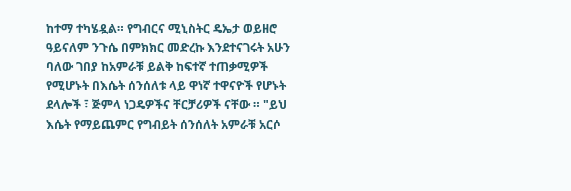ከተማ ተካሄዷል። የግብርና ሚኒስትር ዴኤታ ወይዘሮ ዓይናለም ንጉሴ በምክክር መድረኩ እንደተናገሩት አሁን ባለው ገበያ ከአምራቹ ይልቅ ከፍተኛ ተጠቃሚዎች የሚሆኑት በእሴት ሰንሰለቱ ላይ ዋነኛ ተዋናዮች የሆኑት ደላሎች ፣ ጅምላ ነጋዴዎችና ቸርቻሪዎች ናቸው ። "ይህ  እሴት የማይጨምር የግብይት ሰንሰለት አምራቹ አርሶ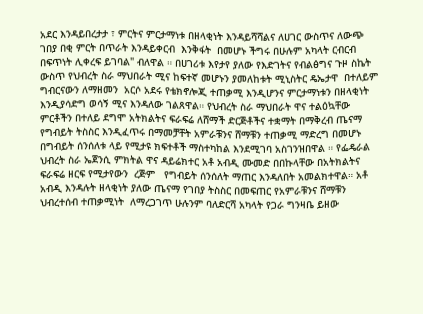አደር እንዳይበረታታ ፣ ምርትና ምርታማነቱ በዘላቂነት እንዳይሻሻልና ለሀገር ውስጥና ለውጭ ገበያ በቂ ምርት በጥራት እንዳይቀርብ  እንቅፋት  በመሆኑ ችግሩ በሁሉም አካላት ርብርብ በፍጥነት ሊቀረፍ ይገባል" ብለዋል ። በሀገሪቱ እየታየ ያለው የእድገትና የብልፅግና ጉዞ ስኬት ውስጥ የህብረት ስራ ማህበራት ሚና ከፍተኛ መሆኑን ያመለከቱት ሚኒስትር ዴኤታዋ  በተለይም ግብርናውን ለማዘመን  አርሶ አደሩ የቴክኖሎጂ ተጠቃሚ እንዲሆንና ምርታማነቱን በዘላቂነት እንዲያሳድግ ወሳኝ ሚና እንዳለው ገልጸዋል። የህብረት ስራ ማህበራት ዋና ተልዕኳቸው ምርቶችን በተለይ ደግሞ አትክልትና ፍራፍሬ ለሸማች ድርጅቶችና ተቋማት በማቅረብ ጤናማ የግብይት ትስስር እንዲፈጥሩ በማመቻቸት አምራቹንና ሸማቹን ተጠቃሚ ማድረግ በመሆኑ በግብይት ሰንሰለቱ ላይ የሚታዩ ክፍተቶች ማስተካከል እንደሚገባ አስገንዝበዋል ። የፌዴራል ህብረት ስራ ኤጀንሲ ምክትል ዋና ዳይሬክተር አቶ አብዲ ሙመድ በበኩላቸው በአትክልትና ፍራፍሬ ዘርፍ የሚታየውን  ረጅም   የግብይት ሰንሰለት ማጠር እንዳለበት አመልክተዋል። አቶ አብዲ እንዳሉት ዘላቂነት ያለው ጤናማ የገበያ ትስስር በመፍጠር የአምራቹንና ሸማቹን ህብረተሰብ ተጠቃሚነት  ለማረጋገጥ ሁሉንም ባለድርሻ አካላት የጋራ ግንዛቤ ይዘው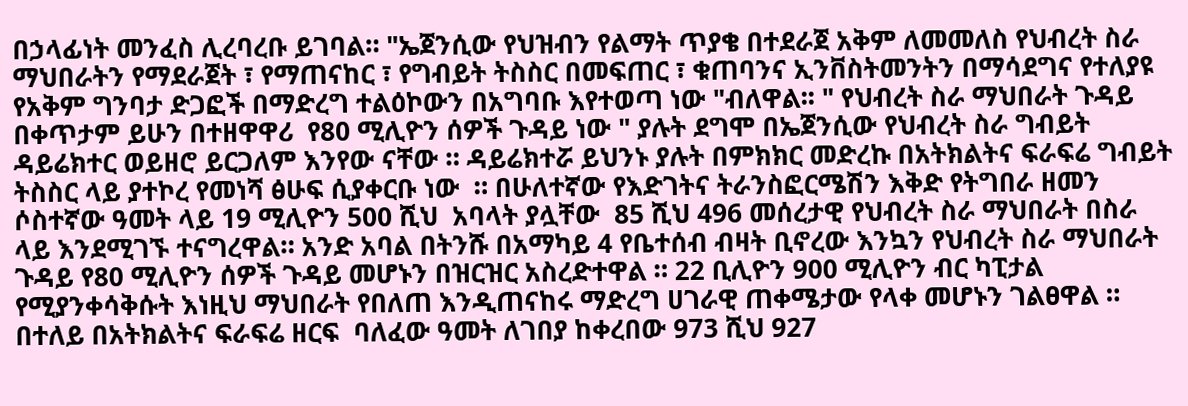በኃላፊነት መንፈስ ሊረባረቡ ይገባል። "ኤጀንሲው የህዝብን የልማት ጥያቄ በተደራጀ አቅም ለመመለስ የህብረት ስራ ማህበራትን የማደራጀት ፣ የማጠናከር ፣ የግብይት ትስስር በመፍጠር ፣ ቁጠባንና ኢንቨስትመንትን በማሳደግና የተለያዩ የአቅም ግንባታ ድጋፎች በማድረግ ተልዕኮውን በአግባቡ እየተወጣ ነው "ብለዋል፡፡ " የህብረት ስራ ማህበራት ጉዳይ በቀጥታም ይሁን በተዘዋዋሪ  የ80 ሚሊዮን ሰዎች ጉዳይ ነው " ያሉት ደግሞ በኤጀንሲው የህብረት ስራ ግብይት ዳይሬክተር ወይዘሮ ይርጋለም እንየው ናቸው ። ዳይሬክተሯ ይህንኑ ያሉት በምክክር መድረኩ በአትክልትና ፍራፍሬ ግብይት ትስስር ላይ ያተኮረ የመነሻ ፅሁፍ ሲያቀርቡ ነው  ። በሁለተኛው የእድገትና ትራንስፎርሜሽን እቅድ የትግበራ ዘመን ሶስተኛው ዓመት ላይ 19 ሚሊዮን 500 ሺህ  አባላት ያሏቸው  85 ሺህ 496 መሰረታዊ የህብረት ስራ ማህበራት በስራ ላይ እንደሚገኙ ተናግረዋል። አንድ አባል በትንሹ በአማካይ 4 የቤተሰብ ብዛት ቢኖረው እንኳን የህብረት ስራ ማህበራት ጉዳይ የ80 ሚሊዮን ሰዎች ጉዳይ መሆኑን በዝርዝር አስረድተዋል ። 22 ቢሊዮን 900 ሚሊዮን ብር ካፒታል የሚያንቀሳቅሱት እነዚህ ማህበራት የበለጠ እንዲጠናከሩ ማድረግ ሀገራዊ ጠቀሜታው የላቀ መሆኑን ገልፀዋል ። በተለይ በአትክልትና ፍራፍሬ ዘርፍ  ባለፈው ዓመት ለገበያ ከቀረበው 973 ሺህ 927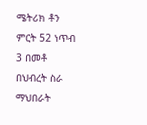ሜትሪክ ቶን ምርት 52 ነጥብ 3 በመቶ በህብረት ስራ ማህበራት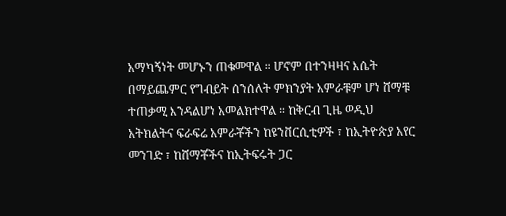አማካኝነት መሆኑን ጠቁመዋል ። ሆኖም በተንዛዛና እሴት በማይጨምር የግብይት ሰንሰለት ምክንያት አምራቹም ሆነ ሸማቹ ተጠቃሚ እንዳልሆነ አመልክተዋል ። ከቅርብ ጊዜ ወዲህ አትክልትና ፍራፍሬ አምራቾችን ከዩንቨርሲቲዎች ፣ ከኢትዮጵያ አየር መንገድ ፣ ከሸማቾችና ከኢትፍሩት ጋር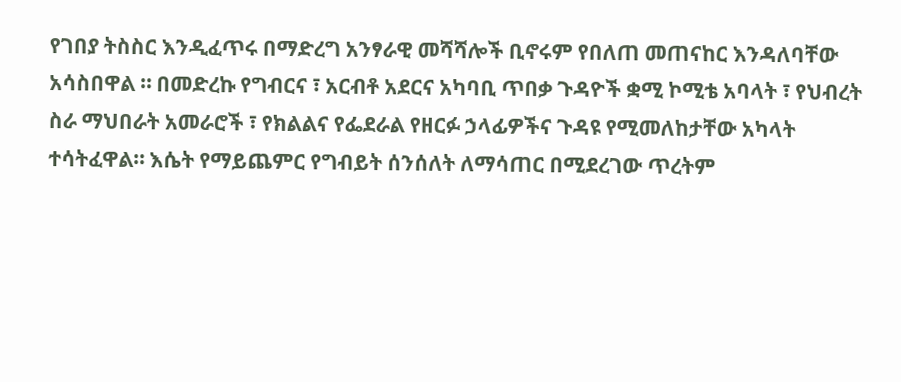የገበያ ትስስር እንዲፈጥሩ በማድረግ አንፃራዊ መሻሻሎች ቢኖሩም የበለጠ መጠናከር እንዳለባቸው አሳስበዋል ። በመድረኩ የግብርና ፣ አርብቶ አደርና አካባቢ ጥበቃ ጉዳዮች ቋሚ ኮሚቴ አባላት ፣ የህብረት ስራ ማህበራት አመራሮች ፣ የክልልና የፌደራል የዘርፉ ኃላፊዎችና ጉዳዩ የሚመለከታቸው አካላት ተሳትፈዋል። እሴት የማይጨምር የግብይት ሰንሰለት ለማሳጠር በሚደረገው ጥረትም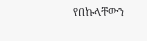የበኩላቸውን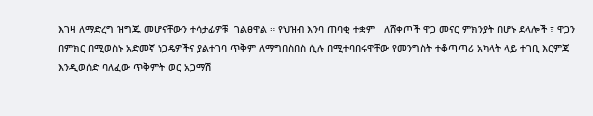እገዛ ለማድረግ ዝግጁ መሆናቸውን ተሳታፊዎቹ  ገልፀዋል ። የህዝብ እንባ ጠባቂ ተቋም   ለሸቀጦች ዋጋ መናር ምክንያት በሆኑ ደላሎች ፣ ዋጋን በምክር በሚወስኑ አድመኛ ነጋዴዎችና ያልተገባ ጥቅም ለማግበስበስ ሲሉ በሚተባበሩዋቸው የመንግስት ተቆጣጣሪ አካላት ላይ ተገቢ እርምጃ እንዲወሰድ ባለፈው ጥቅምት ወር አጋማሽ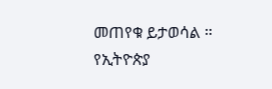መጠየቁ ይታወሳል ።
የኢትዮጵያ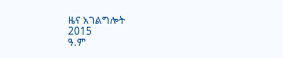ዜና አገልግሎት
2015
ዓ.ም